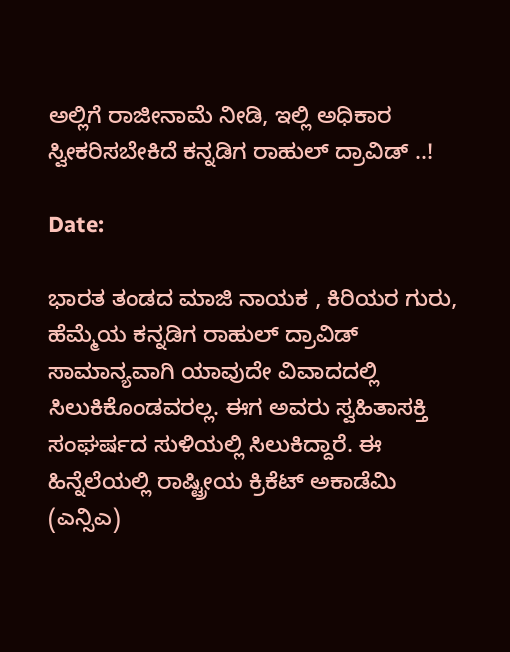ಅಲ್ಲಿಗೆ ರಾಜೀನಾಮೆ ನೀಡಿ, ಇಲ್ಲಿ ಅಧಿಕಾರ ಸ್ವೀಕರಿಸಬೇಕಿದೆ ಕನ್ನಡಿಗ ರಾಹುಲ್ ದ್ರಾವಿಡ್ ..!

Date:

ಭಾರತ ತಂಡದ ಮಾಜಿ ನಾಯಕ , ಕಿರಿಯರ ಗುರು, ಹೆಮ್ಮೆಯ ಕನ್ನಡಿಗ ರಾಹುಲ್ ದ್ರಾವಿಡ್ ಸಾಮಾನ್ಯವಾಗಿ ಯಾವುದೇ ವಿವಾದದಲ್ಲಿ ಸಿಲುಕಿಕೊಂಡವರಲ್ಲ. ಈಗ ಅವರು ಸ್ವಹಿತಾಸಕ್ತಿ ಸಂಘರ್ಷದ ಸುಳಿಯಲ್ಲಿ ಸಿಲುಕಿದ್ದಾರೆ. ಈ ಹಿನ್ನೆಲೆಯಲ್ಲಿ ರಾಷ್ಟ್ರೀಯ ಕ್ರಿಕೆಟ್ ಅಕಾಡೆಮಿ (ಎನ್ಸಿಎ)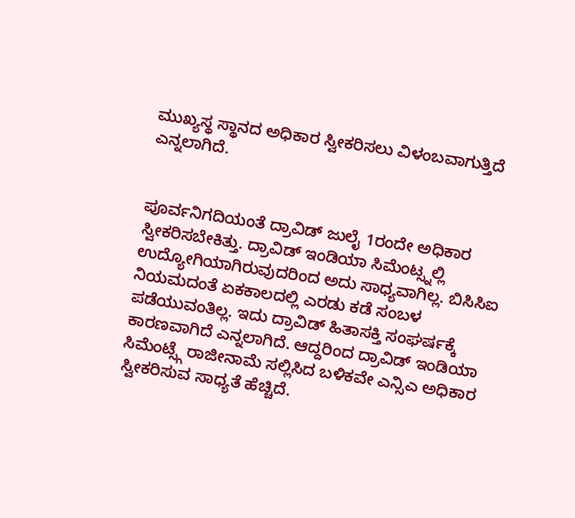ಮುಖ್ಯಸ್ಥ ಸ್ಥಾನದ ಅಧಿಕಾರ ಸ್ವೀಕರಿಸಲು ವಿಳಂಬವಾಗುತ್ತಿದೆ ಎನ್ನಲಾಗಿದೆ.


ಪೂರ್ವನಿಗದಿಯಂತೆ ದ್ರಾವಿಡ್ ಜುಲೈ 1ರಂದೇ ಅಧಿಕಾರ ಸ್ವೀಕರಿಸಬೇಕಿತ್ತು. ದ್ರಾವಿಡ್ ಇಂಡಿಯಾ ಸಿಮೆಂಟ್ಸ್ನಲ್ಲಿ ಉದ್ಯೋಗಿಯಾಗಿರುವುದರಿಂದ ಅದು ಸಾಧ್ಯವಾಗಿಲ್ಲ. ಬಿಸಿಸಿಐ ನಿಯಮದಂತೆ ಏಕಕಾಲದಲ್ಲಿ ಎರಡು ಕಡೆ ಸಂಬಳ ಪಡೆಯುವಂತಿಲ್ಲ. ಇದು ದ್ರಾವಿಡ್ ಹಿತಾಸಕ್ತಿ ಸಂಘರ್ಷಕ್ಕೆ ಕಾರಣವಾಗಿದೆ ಎನ್ನಲಾಗಿದೆ. ಆದ್ದರಿಂದ ದ್ರಾವಿಡ್ ಇಂಡಿಯಾ ಸಿಮೆಂಟ್ಸ್ಗೆ ರಾಜೀನಾಮೆ ಸಲ್ಲಿಸಿದ ಬಳಿಕವೇ ಎನ್ಸಿಎ ಅಧಿಕಾರ ಸ್ವೀಕರಿಸುವ ಸಾಧ್ಯತೆ ಹೆಚ್ಚಿದೆ.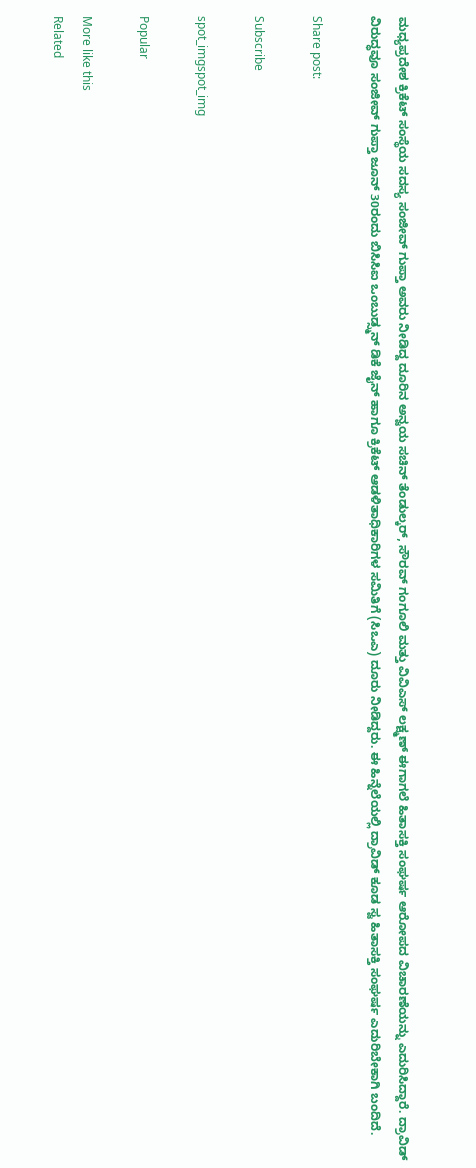ಮಧ್ಯಪ್ರದೇಶ ಕ್ರಿಕೆಟ್ ಸಂಸ್ಥೆಯ ಸದಸ್ಯ ಸಂಜೀವ್ ಗುಪ್ತಾ ಅವರು ನೀಡಿದ್ದ ದೂರಿನ ಅನ್ವಯ ಸಚಿನ್ ತೆಂಡುಲ್ಕರ್, ಸೌರವ್ ಗಂಗೂಲಿ ಮತ್ತು ವಿವಿಎಸ್ ಲಕ್ಷ್ಮಣ್ ಈಗಾಗಲೆ ಹಿತಾಸಕ್ತಿ ಸಂಘರ್ಷ ಆರೋಪದ ವಿಚಾರಣೆಯನ್ನು ಎದುರಿಸಿದ್ದಾರೆ. ದ್ರಾವಿಡ್ ವಿರುದ್ಧವೂ ಸಂಜೀವ್ ಗುಪ್ತಾ ಜೂನ್ 30ರಂದು ಬಿಸಿಸಿಐ ಒಂಬುಡ್ಸ್ಮನ್ ಡಿಕೆ ಜೈನ್ ಹಾಗೂ ಕ್ರಿಕೆಟ್ ಆಡಳಿತಾಧಿಕಾರಿಗಳ ಸಮಿತಿಗೆ (ಸಿಒಎ) ದೂರು ನೀಡಿದ್ದರು. ಈ ಹಿನ್ನೆಲೆಯಲ್ಲಿ ದ್ರಾವಿಡ್ ಕೂಡ ಸ್ವ ಹಿತಾಸಕ್ತಿ ಸಂಘರ್ಷ ಎದುರಿಬೇಕಾಗಿ ಬಂದಿದೆ.

Share post:

Subscribe

spot_imgspot_img

Popular

More like this
Related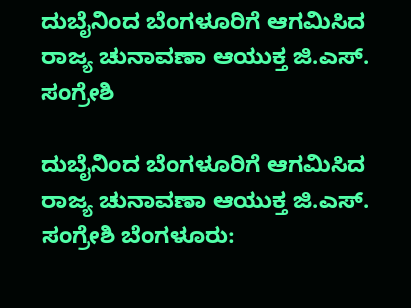ದುಬೈನಿಂದ ಬೆಂಗಳೂರಿಗೆ ಆಗಮಿಸಿದ ರಾಜ್ಯ ಚುನಾವಣಾ ಆಯುಕ್ತ ಜಿ.ಎಸ್. ಸಂಗ್ರೇಶಿ

ದುಬೈನಿಂದ ಬೆಂಗಳೂರಿಗೆ ಆಗಮಿಸಿದ ರಾಜ್ಯ ಚುನಾವಣಾ ಆಯುಕ್ತ ಜಿ.ಎಸ್. ಸಂಗ್ರೇಶಿ ಬೆಂಗಳೂರು: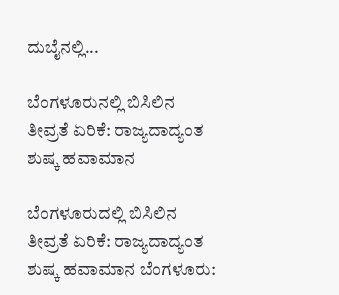ದುಬೈನಲ್ಲಿ...

ಬೆಂಗಳೂರುನಲ್ಲಿ ಬಿಸಿಲಿನ ತೀವ್ರತೆ ಏರಿಕೆ: ರಾಜ್ಯದಾದ್ಯಂತ ಶುಷ್ಕ ಹವಾಮಾನ

ಬೆಂಗಳೂರುದಲ್ಲಿ ಬಿಸಿಲಿನ ತೀವ್ರತೆ ಏರಿಕೆ: ರಾಜ್ಯದಾದ್ಯಂತ ಶುಷ್ಕ ಹವಾಮಾನ ಬೆಂಗಳೂರು: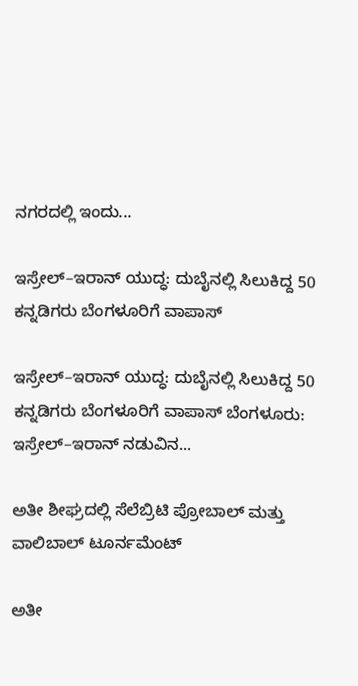ನಗರದಲ್ಲಿ ಇಂದು...

ಇಸ್ರೇಲ್–ಇರಾನ್ ಯುದ್ಧ: ದುಬೈನಲ್ಲಿ ಸಿಲುಕಿದ್ದ 50 ಕನ್ನಡಿಗರು ಬೆಂಗಳೂರಿಗೆ ವಾಪಾಸ್‌

ಇಸ್ರೇಲ್–ಇರಾನ್ ಯುದ್ಧ: ದುಬೈನಲ್ಲಿ ಸಿಲುಕಿದ್ದ 50 ಕನ್ನಡಿಗರು ಬೆಂಗಳೂರಿಗೆ ವಾಪಾಸ್‌ ಬೆಂಗಳೂರು: ಇಸ್ರೇಲ್–ಇರಾನ್ ನಡುವಿನ...

ಅತೀ ಶೀಘ್ರದಲ್ಲಿ‌ ಸೆಲೆಬ್ರಿಟಿ ಪ್ರೋಬಾಲ್ ಮತ್ತು ವಾಲಿಬಾಲ್ ಟೂರ್ನಮೆಂಟ್

ಅತೀ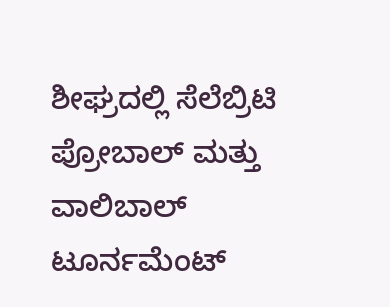ಶೀಘ್ರದಲ್ಲಿ‌ ಸೆಲೆಬ್ರಿಟಿ ಪ್ರೋಬಾಲ್ ಮತ್ತು ವಾಲಿಬಾಲ್ ಟೂರ್ನಮೆಂಟ್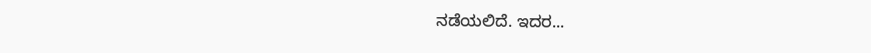ನಡೆಯಲಿದೆ. ಇದರ...